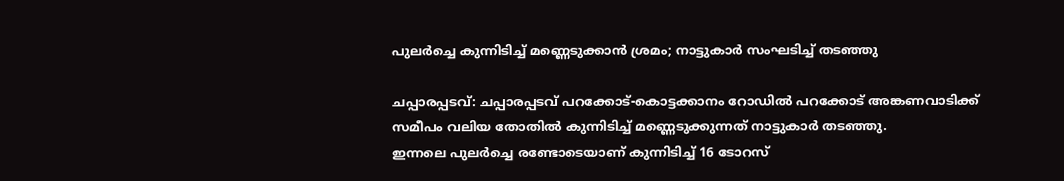പുലര്‍ച്ചെ കുന്നിടിച്ച്‌ മണ്ണെടുക്കാൻ ശ്രമം; നാട്ടുകാര്‍ സംഘടിച്ച്‌ തടഞ്ഞു

ചപ്പാരപ്പടവ്: ചപ്പാരപ്പടവ് പറക്കോട്-കൊട്ടക്കാനം റോഡില്‍ പറക്കോട് അങ്കണവാടിക്ക് സമീപം വലിയ തോതില്‍ കുന്നിടിച്ച്‌ മണ്ണെടുക്കുന്നത് നാട്ടുകാർ തടഞ്ഞു.
ഇന്നലെ പുലർച്ചെ രണ്ടോടെയാണ് കുന്നിടിച്ച്‌ 16 ടോറസ്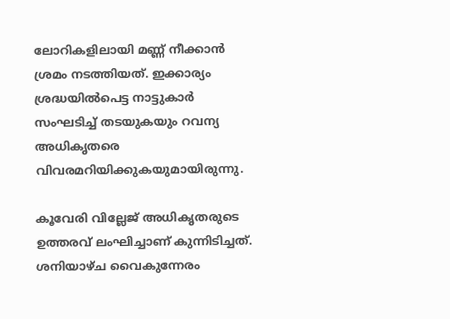ലോറികളിലായി മണ്ണ് നീക്കാൻ ശ്രമം നടത്തിയത്. ഇക്കാര്യം ശ്രദ്ധയില്‍പെട്ട നാട്ടുകാർ സംഘടിച്ച്‌ തടയുകയും റവന്യ അധികൃതരെ വിവരമറിയിക്കുകയുമായിരുന്നു.

കൂവേരി വില്ലേജ് അധികൃതരുടെ ഉത്തരവ് ലംഘിച്ചാണ് കുന്നിടിച്ചത്. ശനിയാഴ്ച വൈകുന്നേരം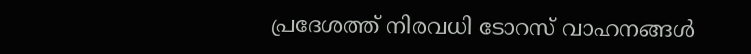പ്രദേശത്ത് നിരവധി ടോറസ് വാഹനങ്ങള്‍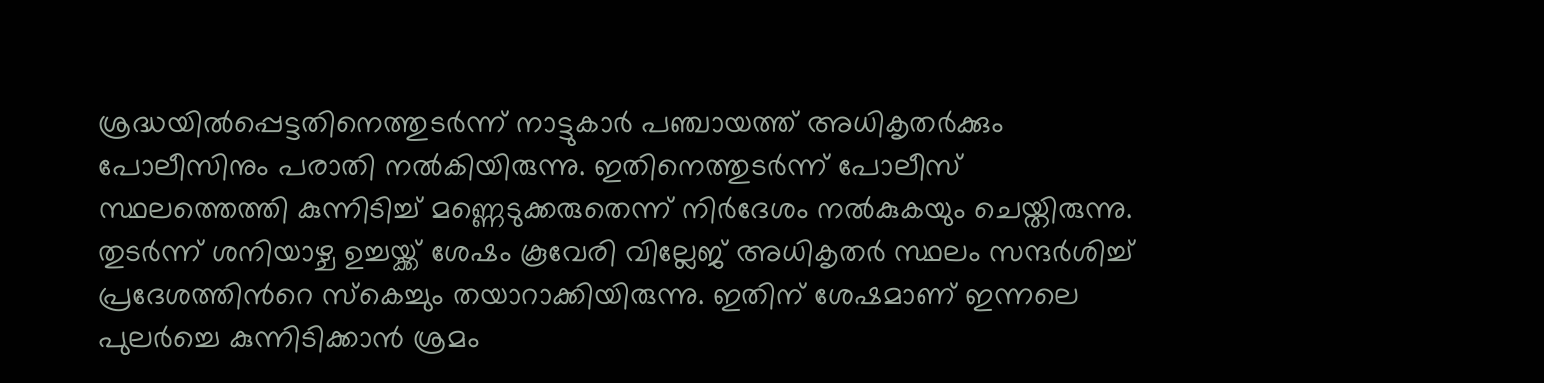ശ്രദ്ധയില്‍പ്പെട്ടതിനെത്തുടർന്ന് നാട്ടുകാർ പഞ്ചായത്ത് അധികൃതർക്കും പോലീസിനും പരാതി നല്‍കിയിരുന്നു. ഇതിനെത്തുടർന്ന് പോലീസ് സ്ഥലത്തെത്തി കുന്നിടിച്ച്‌ മണ്ണെടുക്കരുതെന്ന് നിർദേശം നല്‍കുകയും ചെയ്തിരുന്നു. തുടർന്ന് ശനിയാഴ്ച ഉച്ചയ്ക്ക് ശേഷം കൂവേരി വില്ലേജ് അധികൃതർ സ്ഥലം സന്ദർശിച്ച്‌ പ്രദേശത്തിന്‍റെ സ്കെച്ചും തയാറാക്കിയിരുന്നു. ഇതിന് ശേഷമാണ് ഇന്നലെ പുലർച്ചെ കുന്നിടിക്കാൻ ശ്രമം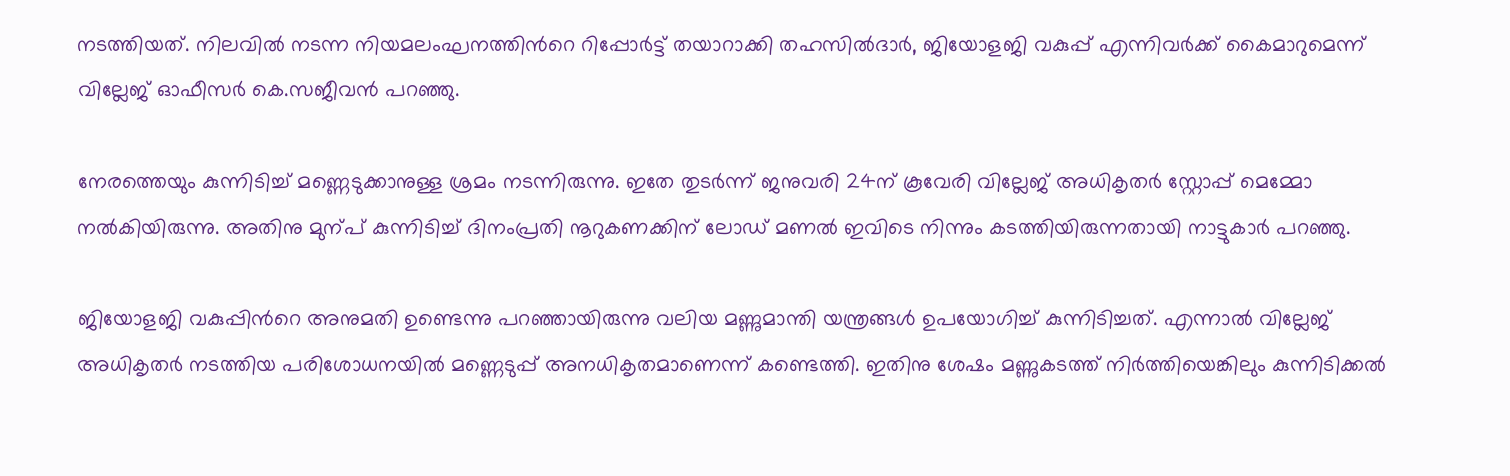നടത്തിയത്. നിലവില്‍ നടന്ന നിയമലംഘനത്തിന്‍റെ റിപ്പോർട്ട് തയാറാക്കി തഹസില്‍ദാർ, ജിയോളജി വകുപ്പ് എന്നിവർക്ക് കൈമാറുമെന്ന് വില്ലേജ് ഓഫീസർ കെ.സജീവൻ പറഞ്ഞു.

നേരത്തെയും കുന്നിടിച്ച്‌ മണ്ണെടുക്കാനുള്ള ശ്രമം നടന്നിരുന്നു. ഇതേ തുടർന്ന് ജനുവരി 24ന് കൂവേരി വില്ലേജ് അധികൃതർ സ്റ്റോപ്പ് മെമ്മോ നല്‍കിയിരുന്നു. അതിനു മുന്പ് കുന്നിടിച്ച്‌ ദിനംപ്രതി നൂറുകണക്കിന് ലോഡ് മണല്‍ ഇവിടെ നിന്നും കടത്തിയിരുന്നതായി നാട്ടുകാർ പറഞ്ഞു.

ജിയോളജി വകുപ്പിന്‍റെ അനുമതി ഉണ്ടെന്നു പറഞ്ഞായിരുന്നു വലിയ മണ്ണുമാന്തി യന്ത്രങ്ങള്‍ ഉപയോഗിച്ച്‌ കുന്നിടിച്ചത്. എന്നാല്‍ വില്ലേജ് അധികൃതർ നടത്തിയ പരിശോധനയില്‍ മണ്ണെടുപ്പ് അനധികൃതമാണെന്ന് കണ്ടെത്തി. ഇതിനു ശേഷം മണ്ണുകടത്ത് നിർത്തിയെങ്കിലും കുന്നിടിക്കല്‍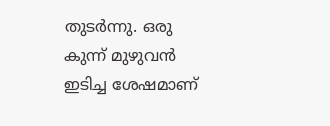തുടർന്നു. ഒരു കുന്ന് മുഴുവൻ ഇടിച്ച ശേഷമാണ്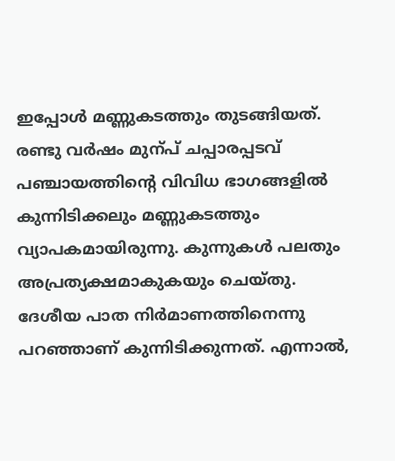ഇപ്പോള്‍ മണ്ണുകടത്തും തുടങ്ങിയത്. രണ്ടു വർഷം മുന്പ് ചപ്പാരപ്പടവ് പഞ്ചായത്തിന്‍റെ വിവിധ ഭാഗങ്ങളില്‍ കുന്നിടിക്കലും മണ്ണുകടത്തും വ്യാപകമായിരുന്നു. കുന്നുകള്‍ പലതും അപ്രത്യക്ഷമാകുകയും ചെയ്തു. ദേശീയ പാത നിർമാണത്തിനെന്നു പറഞ്ഞാണ് കുന്നിടിക്കുന്നത്. എന്നാല്‍,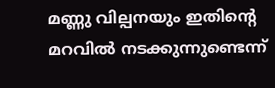മണ്ണു വില്പനയും ഇതിന്‍റെ മറവില്‍ നടക്കുന്നുണ്ടെന്ന്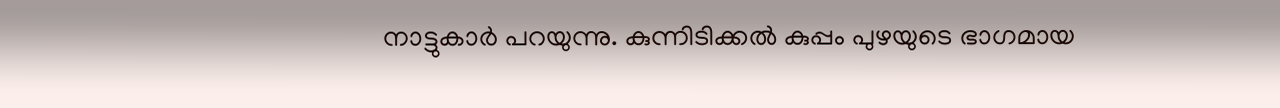നാട്ടുകാർ പറയുന്നു. കുന്നിടിക്കല്‍ കുപ്പം പുഴയുടെ ഭാഗമായ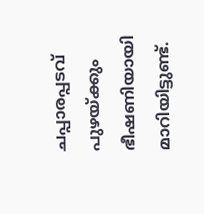ചപ്പാരപ്പടവ് പുഴയ്ക്കും ഭീഷണിയായി മാറിയിട്ടുണ്ട്.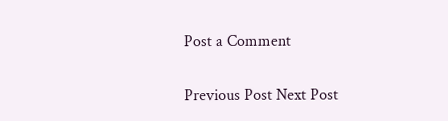Post a Comment

Previous Post Next Post